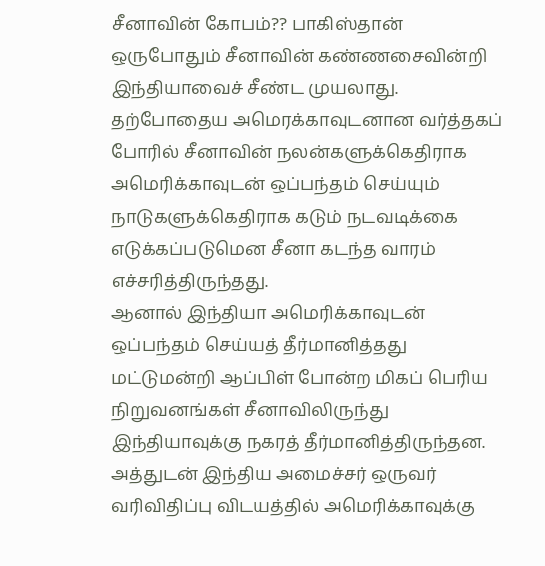சீனாவின் கோபம்?? பாகிஸ்தான் ஒருபோதும் சீனாவின் கண்ணசைவின்றி இந்தியாவைச் சீண்ட முயலாது. தற்போதைய அமெரக்காவுடனான வர்த்தகப் போரில் சீனாவின் நலன்களுக்கெதிராக அமெரிக்காவுடன் ஒப்பந்தம் செய்யும் நாடுகளுக்கெதிராக கடும் நடவடிக்கை எடுக்கப்படுமென சீனா கடந்த வாரம் எச்சரித்திருந்தது.
ஆனால் இந்தியா அமெரிக்காவுடன் ஒப்பந்தம் செய்யத் தீர்மானித்தது மட்டுமன்றி ஆப்பிள் போன்ற மிகப் பெரிய நிறுவனங்கள் சீனாவிலிருந்து இந்தியாவுக்கு நகரத் தீர்மானித்திருந்தன. அத்துடன் இந்திய அமைச்சர் ஒருவர் வரிவிதிப்பு விடயத்தில் அமெரிக்காவுக்கு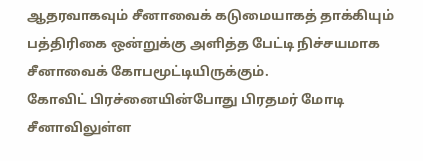ஆதரவாகவும் சீனாவைக் கடுமையாகத் தாக்கியும் பத்திரிகை ஒன்றுக்கு அளித்த பேட்டி நிச்சயமாக சீனாவைக் கோபமூட்டியிருக்கும்.
கோவிட் பிரச்னையின்போது பிரதமர் மோடி சீனாவிலுள்ள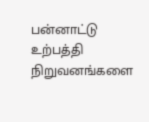பன்னாட்டு உற்பத்தி நிறுவனங்களை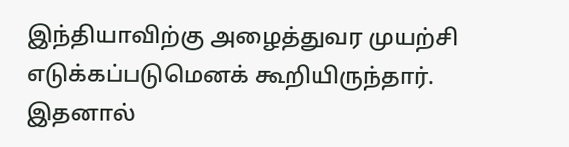இந்தியாவிற்கு அழைத்துவர முயற்சி எடுக்கப்படுமெனக் கூறியிருந்தார். இதனால்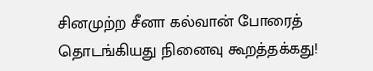சினமுற்ற சீனா கல்வான் போரைத் தொடங்கியது நினைவு கூறத்தக்கது!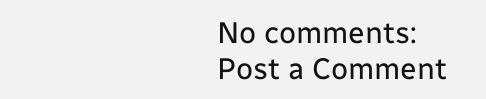No comments:
Post a Comment